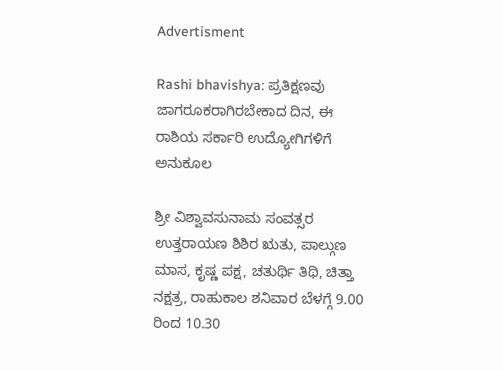Advertisment

Rashi bhavishya: ಪ್ರತಿಕ್ಷಣವು ಜಾಗರೂಕರಾಗಿರಬೇಕಾದ ದಿನ, ಈ ರಾಶಿಯ ಸರ್ಕಾರಿ ಉದ್ಯೋಗಿಗಳಿಗೆ ಅನುಕೂಲ

ಶ್ರೀ ವಿಶ್ವಾವಸುನಾಮ ಸಂವತ್ಸರ ಉತ್ತರಾಯಣ ಶಿಶಿರ ಋತು, ಪಾಲ್ಗುಣ ಮಾಸ, ಕೃಷ್ಣ ಪಕ್ಷ, ಚತುರ್ಥಿ ತಿಥಿ, ಚಿತ್ತಾ ನಕ್ಷತ್ರ, ರಾಹುಕಾಲ ಶನಿವಾರ ಬೆಳಗ್ಗೆ 9.00 ರಿಂದ 10.30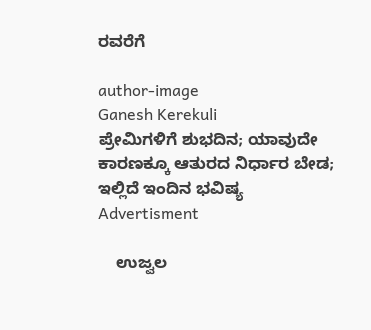ರವರೆಗೆ

author-image
Ganesh Kerekuli
ಪ್ರೇಮಿಗಳಿಗೆ ಶುಭದಿನ; ಯಾವುದೇ ಕಾರಣಕ್ಕೂ ಆತುರದ ನಿರ್ಧಾರ ಬೇಡ; ಇಲ್ಲಿದೆ ಇಂದಿನ ಭವಿಷ್ಯ
Advertisment

    ಉಜ್ವಲ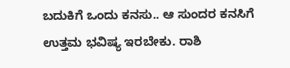ಬದುಕಿಗೆ ಒಂದು ಕನಸು.. ಆ ಸುಂದರ ಕನಸಿಗೆ ಉತ್ತಮ ಭವಿಷ್ಯ ಇರಬೇಕು. ರಾಶಿ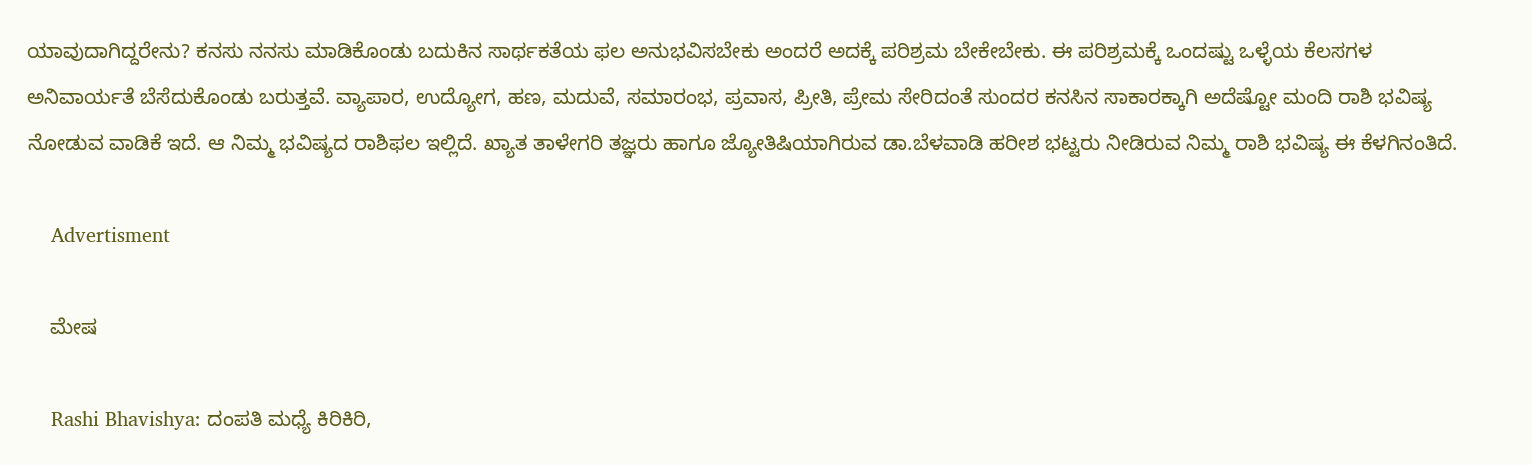ಯಾವುದಾಗಿದ್ದರೇನು? ಕನಸು ನನಸು ಮಾಡಿಕೊಂಡು ಬದುಕಿನ ಸಾರ್ಥಕತೆಯ ಫಲ ಅನುಭವಿಸಬೇಕು ಅಂದರೆ ಅದಕ್ಕೆ ಪರಿಶ್ರಮ ಬೇಕೇಬೇಕು. ಈ ಪರಿಶ್ರಮಕ್ಕೆ ಒಂದಷ್ಟು ಒಳ್ಳೆಯ ಕೆಲಸಗಳ ಅನಿವಾರ್ಯತೆ ಬೆಸೆದುಕೊಂಡು ಬರುತ್ತವೆ. ವ್ಯಾಪಾರ, ಉದ್ಯೋಗ, ಹಣ, ಮದುವೆ, ಸಮಾರಂಭ, ಪ್ರವಾಸ, ಪ್ರೀತಿ, ಪ್ರೇಮ ಸೇರಿದಂತೆ ಸುಂದರ ಕನಸಿನ ಸಾಕಾರಕ್ಕಾಗಿ ಅದೆಷ್ಟೋ ಮಂದಿ ರಾಶಿ ಭವಿಷ್ಯ ನೋಡುವ ವಾಡಿಕೆ ಇದೆ. ಆ ನಿಮ್ಮ ಭವಿಷ್ಯದ ರಾಶಿಫಲ ಇಲ್ಲಿದೆ. ಖ್ಯಾತ ತಾಳೇಗರಿ ತಜ್ಞರು ಹಾಗೂ ಜ್ಯೋತಿಷಿಯಾಗಿರುವ ಡಾ.ಬೆಳವಾಡಿ ಹರೀಶ ಭಟ್ಟರು ನೀಡಿರುವ ನಿಮ್ಮ ರಾಶಿ ಭವಿಷ್ಯ ಈ ಕೆಳಗಿನಂತಿದೆ.

    Advertisment

    ಮೇಷ

    Rashi Bhavishya: ದಂಪತಿ ಮಧ್ಯೆ ಕಿರಿಕಿರಿ,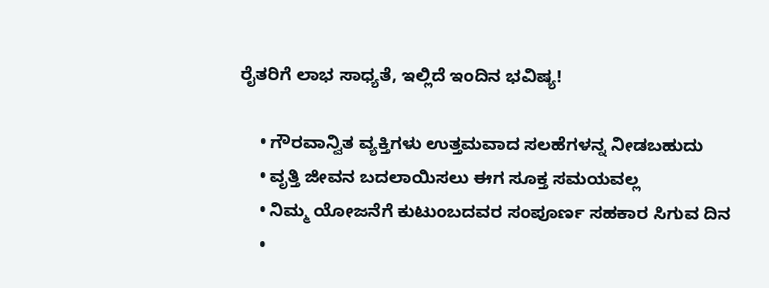ರೈತರಿಗೆ ಲಾಭ ಸಾಧ್ಯತೆ, ಇಲ್ಲಿದೆ ಇಂದಿನ ಭವಿಷ್ಯ!

    • ಗೌರವಾನ್ವಿತ ವ್ಯಕ್ತಿಗಳು ಉತ್ತಮವಾದ ಸಲಹೆಗಳನ್ನ ನೀಡಬಹುದು
    • ವೃತ್ತಿ ಜೀವನ ಬದಲಾಯಿಸಲು ಈಗ ಸೂಕ್ತ ಸಮಯವಲ್ಲ
    • ನಿಮ್ಮ ಯೋಜನೆಗೆ ಕುಟುಂಬದವರ ಸಂಪೂರ್ಣ ಸಹಕಾರ ಸಿಗುವ ದಿನ
    •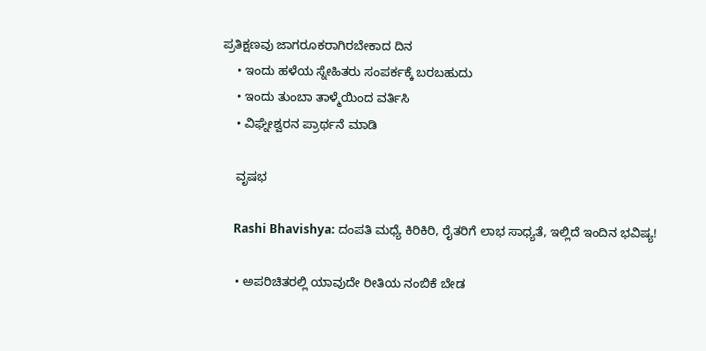ಪ್ರತಿಕ್ಷಣವು ಜಾಗರೂಕರಾಗಿರಬೇಕಾದ ದಿನ
    • ಇಂದು ಹಳೆಯ ಸ್ನೇಹಿತರು ಸಂಪರ್ಕಕ್ಕೆ ಬರಬಹುದು
    • ಇಂದು ತುಂಬಾ ತಾಳ್ಮೆಯಿಂದ ವರ್ತಿಸಿ
    • ವಿಘ್ನೇಶ್ವರನ ಪ್ರಾರ್ಥನೆ ಮಾಡಿ

    ವೃಷಭ

    Rashi Bhavishya: ದಂಪತಿ ಮಧ್ಯೆ ಕಿರಿಕಿರಿ, ರೈತರಿಗೆ ಲಾಭ ಸಾಧ್ಯತೆ, ಇಲ್ಲಿದೆ ಇಂದಿನ ಭವಿಷ್ಯ!

    • ಅಪರಿಚಿತರಲ್ಲಿ ಯಾವುದೇ ರೀತಿಯ ನಂಬಿಕೆ ಬೇಡ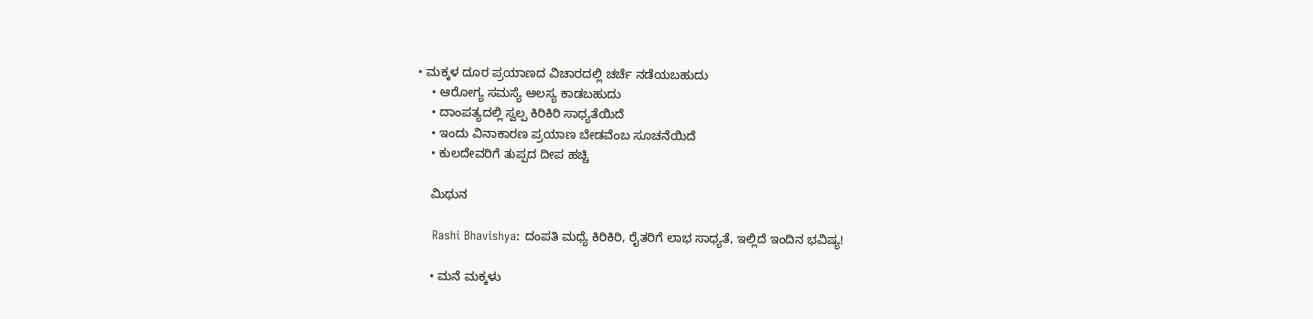• ಮಕ್ಕಳ ದೂರ ಪ್ರಯಾಣದ ವಿಚಾರದಲ್ಲಿ ಚರ್ಚೆ ನಡೆಯಬಹುದು
    • ಆರೋಗ್ಯ ಸಮಸ್ಯೆ ಆಲಸ್ಯ ಕಾಡಬಹುದು
    • ದಾಂಪತ್ಯದಲ್ಲಿ ಸ್ವಲ್ಪ ಕಿರಿಕಿರಿ ಸಾಧ್ಯತೆಯಿದೆ
    • ಇಂದು ವಿನಾಕಾರಣ ಪ್ರಯಾಣ ಬೇಡವೆಂಬ ಸೂಚನೆಯಿದೆ
    • ಕುಲದೇವರಿಗೆ ತುಪ್ಪದ ದೀಪ ಹಚ್ಚಿ

    ಮಿಥುನ

    Rashi Bhavishya: ದಂಪತಿ ಮಧ್ಯೆ ಕಿರಿಕಿರಿ, ರೈತರಿಗೆ ಲಾಭ ಸಾಧ್ಯತೆ, ಇಲ್ಲಿದೆ ಇಂದಿನ ಭವಿಷ್ಯ!

    • ಮನೆ ಮಕ್ಕಳು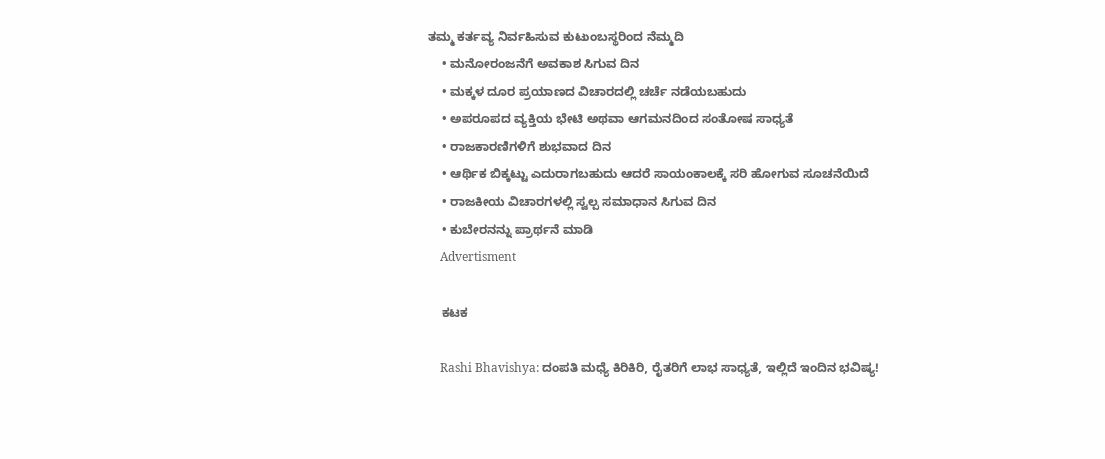ತಮ್ಮ ಕರ್ತವ್ಯ ನಿರ್ವಹಿಸುವ ಕುಟುಂಬಸ್ಥರಿಂದ ನೆಮ್ಮದಿ
    • ಮನೋರಂಜನೆಗೆ ಅವಕಾಶ ಸಿಗುವ ದಿನ
    • ಮಕ್ಕಳ ದೂರ ಪ್ರಯಾಣದ ವಿಚಾರದಲ್ಲಿ ಚರ್ಚೆ ನಡೆಯಬಹುದು
    • ಅಪರೂಪದ ವ್ಯಕ್ತಿಯ ಭೇಟಿ ಅಥವಾ ಆಗಮನದಿಂದ ಸಂತೋಷ ಸಾಧ್ಯತೆ
    • ರಾಜಕಾರಣಿಗಳಿಗೆ ಶುಭವಾದ ದಿನ
    • ಆರ್ಥಿಕ ಬಿಕ್ಕಟ್ಟು ಎದುರಾಗಬಹುದು ಆದರೆ ಸಾಯಂಕಾಲಕ್ಕೆ ಸರಿ ಹೋಗುವ ಸೂಚನೆಯಿದೆ
    • ರಾಜಕೀಯ ವಿಚಾರಗಳಲ್ಲಿ ಸ್ವಲ್ಪ ಸಮಾಧಾನ ಸಿಗುವ ದಿನ
    • ಕುಬೇರನನ್ನು ಪ್ರಾರ್ಥನೆ ಮಾಡಿ
    Advertisment

    ಕಟಕ

    Rashi Bhavishya: ದಂಪತಿ ಮಧ್ಯೆ ಕಿರಿಕಿರಿ, ರೈತರಿಗೆ ಲಾಭ ಸಾಧ್ಯತೆ, ಇಲ್ಲಿದೆ ಇಂದಿನ ಭವಿಷ್ಯ!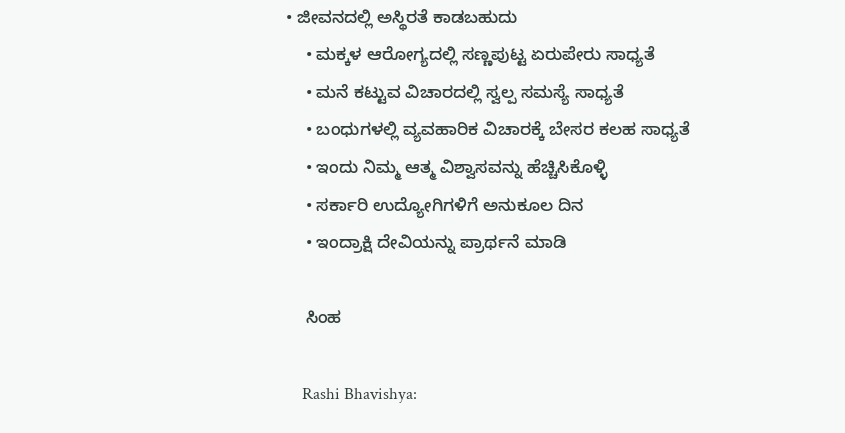• ಜೀವನದಲ್ಲಿ ಅಸ್ಥಿರತೆ ಕಾಡಬಹುದು
    • ಮಕ್ಕಳ ಆರೋಗ್ಯದಲ್ಲಿ ಸಣ್ಣಪುಟ್ಟ ಏರುಪೇರು ಸಾಧ್ಯತೆ
    • ಮನೆ ಕಟ್ಟುವ ವಿಚಾರದಲ್ಲಿ ಸ್ವಲ್ಪ ಸಮಸ್ಯೆ ಸಾಧ್ಯತೆ
    • ಬಂಧುಗಳಲ್ಲಿ ವ್ಯವಹಾರಿಕ ವಿಚಾರಕ್ಕೆ ಬೇಸರ ಕಲಹ ಸಾಧ್ಯತೆ
    • ಇಂದು ನಿಮ್ಮ ಆತ್ಮ ವಿಶ್ವಾಸವನ್ನು ಹೆಚ್ಚಿಸಿಕೊಳ್ಳಿ
    • ಸರ್ಕಾರಿ ಉದ್ಯೋಗಿಗಳಿಗೆ ಅನುಕೂಲ ದಿನ
    • ಇಂದ್ರಾಕ್ಷಿ ದೇವಿಯನ್ನು ಪ್ರಾರ್ಥನೆ ಮಾಡಿ

    ಸಿಂಹ

    Rashi Bhavishya: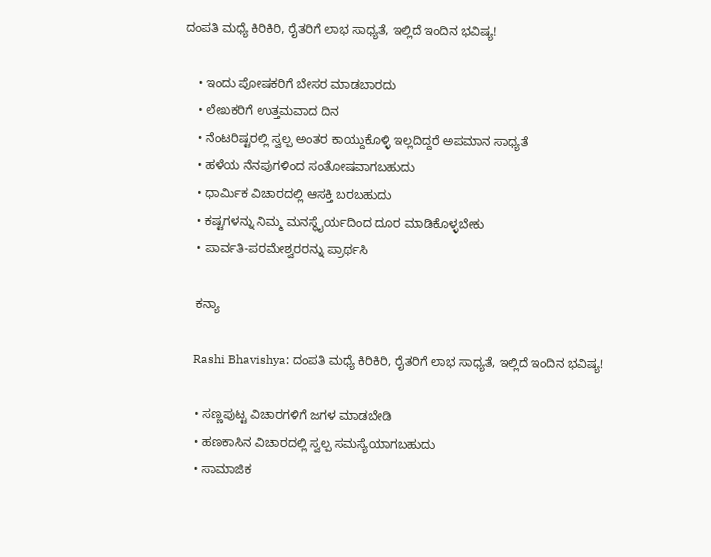ದಂಪತಿ ಮಧ್ಯೆ ಕಿರಿಕಿರಿ, ರೈತರಿಗೆ ಲಾಭ ಸಾಧ್ಯತೆ, ಇಲ್ಲಿದೆ ಇಂದಿನ ಭವಿಷ್ಯ!

    • ಇಂದು ಪೋಷಕರಿಗೆ ಬೇಸರ ಮಾಡಬಾರದು
    • ಲೇಖಕರಿಗೆ ಉತ್ತಮವಾದ ದಿನ
    • ನೆಂಟರಿಷ್ಟರಲ್ಲಿ ಸ್ವಲ್ಪ ಅಂತರ ಕಾಯ್ದುಕೊಳ್ಳಿ ಇಲ್ಲದಿದ್ದರೆ ಅಪಮಾನ ಸಾಧ್ಯತೆ
    • ಹಳೆಯ ನೆನಪುಗಳಿಂದ ಸಂತೋಷವಾಗಬಹುದು
    • ಧಾರ್ಮಿಕ ವಿಚಾರದಲ್ಲಿ ಆಸಕ್ತಿ ಬರಬಹುದು
    • ಕಷ್ಟಗಳನ್ನು ನಿಮ್ಮ ಮನಸ್ಥೈರ್ಯದಿಂದ ದೂರ ಮಾಡಿಕೊಳ್ಳಬೇಕು
    • ಪಾರ್ವತಿ-ಪರಮೇಶ್ವರರನ್ನು ಪ್ರಾರ್ಥಸಿ

    ಕನ್ಯಾ

    Rashi Bhavishya: ದಂಪತಿ ಮಧ್ಯೆ ಕಿರಿಕಿರಿ, ರೈತರಿಗೆ ಲಾಭ ಸಾಧ್ಯತೆ, ಇಲ್ಲಿದೆ ಇಂದಿನ ಭವಿಷ್ಯ!

    • ಸಣ್ಣಪುಟ್ಟ ವಿಚಾರಗಳಿಗೆ ಜಗಳ ಮಾಡಬೇಡಿ
    • ಹಣಕಾಸಿನ ವಿಚಾರದಲ್ಲಿ ಸ್ವಲ್ಪ ಸಮಸ್ಯೆಯಾಗಬಹುದು
    • ಸಾಮಾಜಿಕ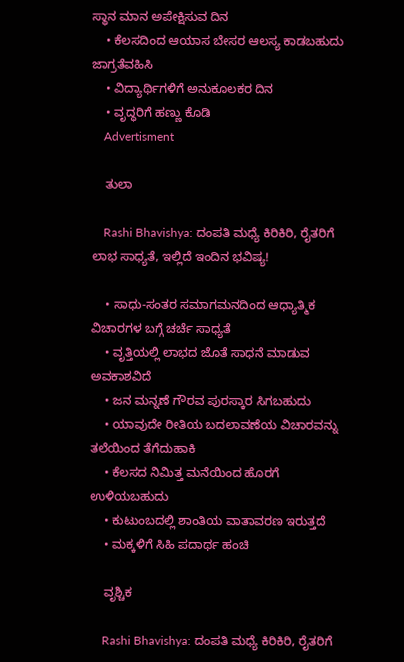ಸ್ಥಾನ ಮಾನ ಅಪೇಕ್ಷಿಸುವ ದಿನ
    • ಕೆಲಸದಿಂದ ಆಯಾಸ ಬೇಸರ ಆಲಸ್ಯ ಕಾಡಬಹುದು ಜಾಗ್ರತೆವಹಿಸಿ
    • ವಿದ್ಯಾರ್ಥಿಗಳಿಗೆ ಅನುಕೂಲಕರ ದಿನ
    • ವೃದ್ಧರಿಗೆ ಹಣ್ಣು ಕೊಡಿ
    Advertisment

    ತುಲಾ

    Rashi Bhavishya: ದಂಪತಿ ಮಧ್ಯೆ ಕಿರಿಕಿರಿ, ರೈತರಿಗೆ ಲಾಭ ಸಾಧ್ಯತೆ, ಇಲ್ಲಿದೆ ಇಂದಿನ ಭವಿಷ್ಯ!

    • ಸಾಧು-ಸಂತರ ಸಮಾಗಮನದಿಂದ ಆಧ್ಯಾತ್ಮಿಕ ವಿಚಾರಗಳ ಬಗ್ಗೆ ಚರ್ಚೆ ಸಾಧ್ಯತೆ
    • ವೃತ್ತಿಯಲ್ಲಿ ಲಾಭದ ಜೊತೆ ಸಾಧನೆ ಮಾಡುವ ಅವಕಾಶವಿದೆ
    • ಜನ ಮನ್ನಣೆ ಗೌರವ ಪುರಸ್ಕಾರ ಸಿಗಬಹುದು
    • ಯಾವುದೇ ರೀತಿಯ ಬದಲಾವಣೆಯ ವಿಚಾರವನ್ನು ತಲೆಯಿಂದ ತೆಗೆದುಹಾಕಿ
    • ಕೆಲಸದ ನಿಮಿತ್ತ ಮನೆಯಿಂದ ಹೊರಗೆ ಉಳಿಯಬಹುದು
    • ಕುಟುಂಬದಲ್ಲಿ ಶಾಂತಿಯ ವಾತಾವರಣ ಇರುತ್ತದೆ
    • ಮಕ್ಕಳಿಗೆ ಸಿಹಿ ಪದಾರ್ಥ ಹಂಚಿ

    ವೃಶ್ಚಿಕ

    Rashi Bhavishya: ದಂಪತಿ ಮಧ್ಯೆ ಕಿರಿಕಿರಿ, ರೈತರಿಗೆ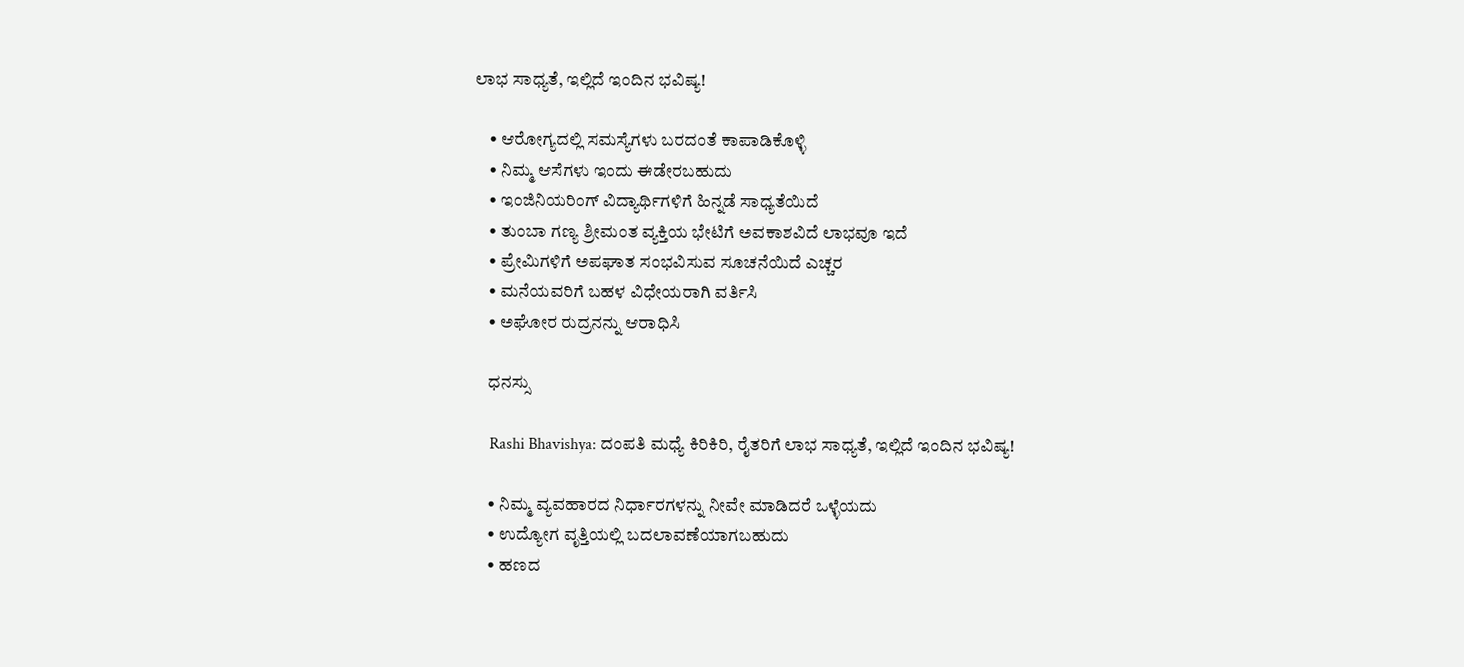ಲಾಭ ಸಾಧ್ಯತೆ, ಇಲ್ಲಿದೆ ಇಂದಿನ ಭವಿಷ್ಯ!

    • ಆರೋಗ್ಯದಲ್ಲಿ ಸಮಸ್ಯೆಗಳು ಬರದಂತೆ ಕಾಪಾಡಿಕೊಳ್ಳಿ
    • ನಿಮ್ಮ ಆಸೆಗಳು ಇಂದು ಈಡೇರಬಹುದು
    • ಇಂಜಿನಿಯರಿಂಗ್ ವಿದ್ಯಾರ್ಥಿಗಳಿಗೆ ಹಿನ್ನಡೆ ಸಾಧ್ಯತೆಯಿದೆ
    • ತುಂಬಾ ಗಣ್ಯ ಶ್ರೀಮಂತ ವ್ಯಕ್ತಿಯ ಭೇಟಿಗೆ ಅವಕಾಶವಿದೆ ಲಾಭವೂ ಇದೆ
    • ಪ್ರೇಮಿಗಳಿಗೆ ಅಪಘಾತ ಸಂಭವಿಸುವ ಸೂಚನೆಯಿದೆ ಎಚ್ಚರ
    • ಮನೆಯವರಿಗೆ ಬಹಳ ವಿಧೇಯರಾಗಿ ವರ್ತಿಸಿ
    • ಅಘೋರ ರುದ್ರನನ್ನು ಆರಾಧಿಸಿ

    ಧನಸ್ಸು

    Rashi Bhavishya: ದಂಪತಿ ಮಧ್ಯೆ ಕಿರಿಕಿರಿ, ರೈತರಿಗೆ ಲಾಭ ಸಾಧ್ಯತೆ, ಇಲ್ಲಿದೆ ಇಂದಿನ ಭವಿಷ್ಯ!

    • ನಿಮ್ಮ ವ್ಯವಹಾರದ ನಿರ್ಧಾರಗಳನ್ನು ನೀವೇ ಮಾಡಿದರೆ ಒಳ್ಳೆಯದು
    • ಉದ್ಯೋಗ ವೃತ್ತಿಯಲ್ಲಿ ಬದಲಾವಣೆಯಾಗಬಹುದು
    • ಹಣದ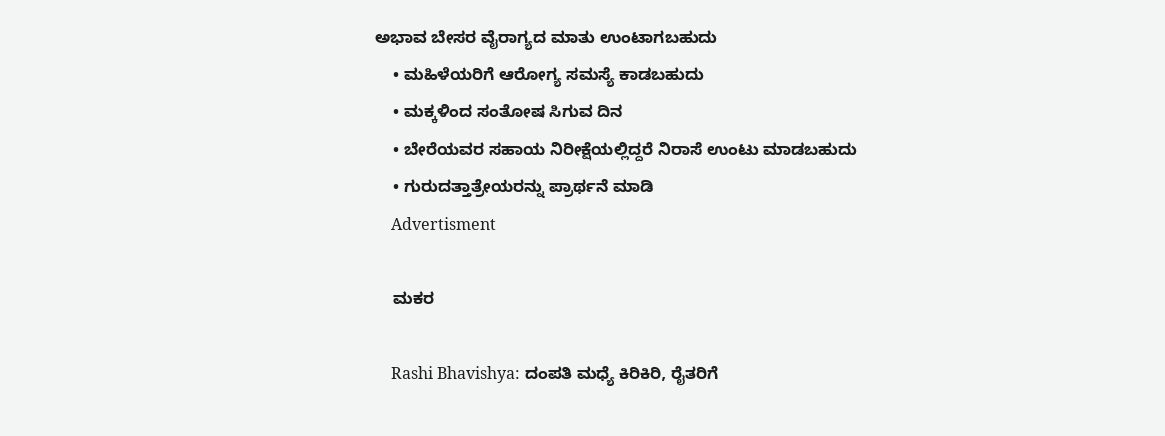ಅಭಾವ ಬೇಸರ ವೈರಾಗ್ಯದ ಮಾತು ಉಂಟಾಗಬಹುದು
    • ಮಹಿಳೆಯರಿಗೆ ಆರೋಗ್ಯ ಸಮಸ್ಯೆ ಕಾಡಬಹುದು
    • ಮಕ್ಕಳಿಂದ ಸಂತೋಷ ಸಿಗುವ ದಿನ
    • ಬೇರೆಯವರ ಸಹಾಯ ನಿರೀಕ್ಷೆಯಲ್ಲಿದ್ದರೆ ನಿರಾಸೆ ಉಂಟು ಮಾಡಬಹುದು
    • ಗುರುದತ್ತಾತ್ರೇಯರನ್ನು ಪ್ರಾರ್ಥನೆ ಮಾಡಿ
    Advertisment

    ಮಕರ

    Rashi Bhavishya: ದಂಪತಿ ಮಧ್ಯೆ ಕಿರಿಕಿರಿ, ರೈತರಿಗೆ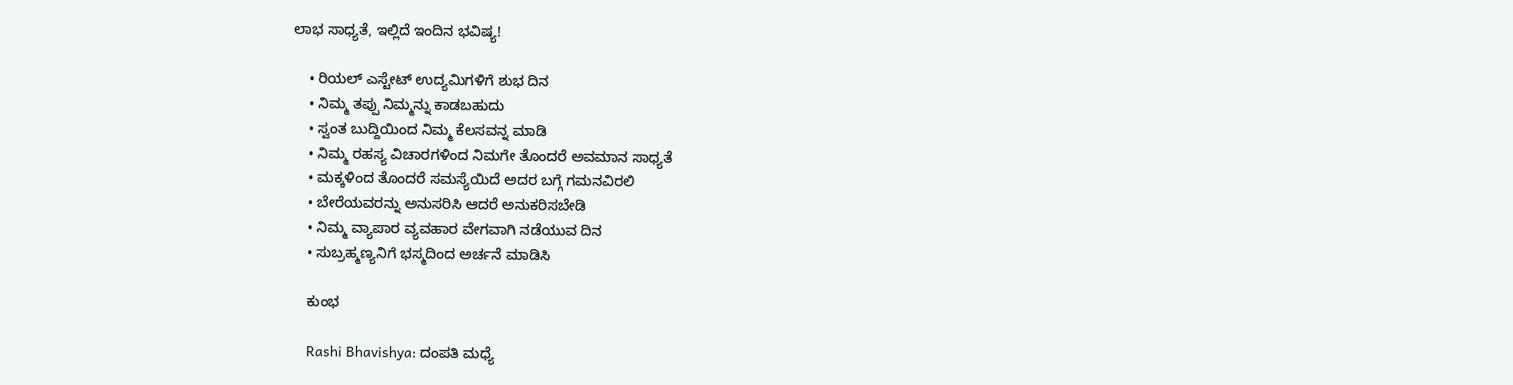ಲಾಭ ಸಾಧ್ಯತೆ, ಇಲ್ಲಿದೆ ಇಂದಿನ ಭವಿಷ್ಯ!

    • ರಿಯಲ್ ಎಸ್ಟೇಟ್ ಉದ್ಯಮಿಗಳಿಗೆ ಶುಭ ದಿನ
    • ನಿಮ್ಮ ತಪ್ಪು ನಿಮ್ಮನ್ನು ಕಾಡಬಹುದು
    • ಸ್ವಂತ ಬುದ್ದಿಯಿಂದ ನಿಮ್ಮ ಕೆಲಸವನ್ನ ಮಾಡಿ
    • ನಿಮ್ಮ ರಹಸ್ಯ ವಿಚಾರಗಳಿಂದ ನಿಮಗೇ ತೊಂದರೆ ಅವಮಾನ ಸಾಧ್ಯತೆ
    • ಮಕ್ಕಳಿಂದ ತೊಂದರೆ ಸಮಸ್ಯೆಯಿದೆ ಅದರ ಬಗ್ಗೆ ಗಮನವಿರಲಿ
    • ಬೇರೆಯವರನ್ನು ಅನುಸರಿಸಿ ಆದರೆ ಅನುಕರಿಸಬೇಡಿ
    • ನಿಮ್ಮ ವ್ಯಾಪಾರ ವ್ಯವಹಾರ ವೇಗವಾಗಿ ನಡೆಯುವ ದಿನ
    • ಸುಬ್ರಹ್ಮಣ್ಯನಿಗೆ ಭಸ್ಮದಿಂದ ಅರ್ಚನೆ ಮಾಡಿಸಿ

    ಕುಂಭ

    Rashi Bhavishya: ದಂಪತಿ ಮಧ್ಯೆ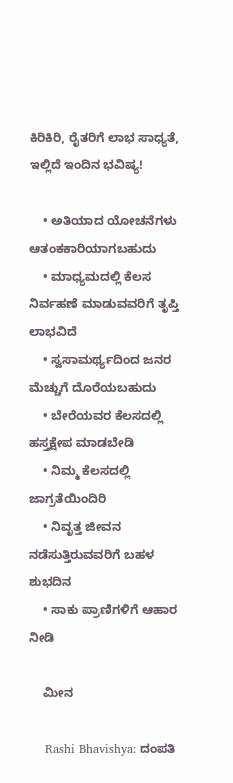ಕಿರಿಕಿರಿ, ರೈತರಿಗೆ ಲಾಭ ಸಾಧ್ಯತೆ, ಇಲ್ಲಿದೆ ಇಂದಿನ ಭವಿಷ್ಯ!

    • ಅತಿಯಾದ ಯೋಚನೆಗಳು ಆತಂಕಕಾರಿಯಾಗಬಹುದು
    • ಮಾಧ್ಯಮದಲ್ಲಿ ಕೆಲಸ ನಿರ್ವಹಣೆ ಮಾಡುವವರಿಗೆ ತೃಪ್ತಿ ಲಾಭವಿದೆ
    • ಸ್ವಸಾಮರ್ಥ್ಯದಿಂದ ಜನರ ಮೆಚ್ಚುಗೆ ದೊರೆಯಬಹುದು
    • ಬೇರೆಯವರ ಕೆಲಸದಲ್ಲಿ ಹಸ್ತಕ್ಷೇಪ ಮಾಡಬೇಡಿ
    • ನಿಮ್ಮ ಕೆಲಸದಲ್ಲಿ ಜಾಗ್ರತೆಯಿಂದಿರಿ
    • ನಿವೃತ್ತ ಜೀವನ ನಡೆಸುತ್ತಿರುವವರಿಗೆ ಬಹಳ ಶುಭದಿನ
    • ಸಾಕು ಪ್ರಾಣಿಗಳಿಗೆ ಆಹಾರ ನೀಡಿ

    ಮೀನ

    Rashi Bhavishya: ದಂಪತಿ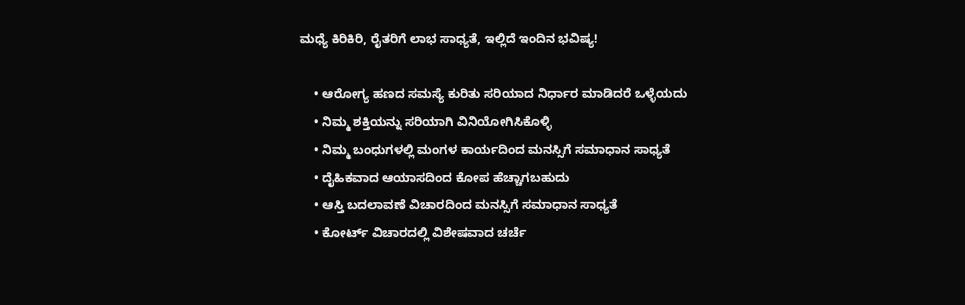ಮಧ್ಯೆ ಕಿರಿಕಿರಿ, ರೈತರಿಗೆ ಲಾಭ ಸಾಧ್ಯತೆ, ಇಲ್ಲಿದೆ ಇಂದಿನ ಭವಿಷ್ಯ!

    • ಆರೋಗ್ಯ ಹಣದ ಸಮಸ್ಯೆ ಕುರಿತು ಸರಿಯಾದ ನಿರ್ಧಾರ ಮಾಡಿದರೆ ಒಳ್ಳೆಯದು
    • ನಿಮ್ಮ ಶಕ್ತಿಯನ್ನು ಸರಿಯಾಗಿ ವಿನಿಯೋಗಿಸಿಕೊಳ್ಳಿ
    • ನಿಮ್ಮ ಬಂಧುಗಳಲ್ಲಿ ಮಂಗಳ ಕಾರ್ಯದಿಂದ ಮನಸ್ಸಿಗೆ ಸಮಾಧಾನ ಸಾಧ್ಯತೆ
    • ದೈಹಿಕವಾದ ಆಯಾಸದಿಂದ ಕೋಪ ಹೆಚ್ಚಾಗಬಹುದು
    • ಆಸ್ತಿ ಬದಲಾವಣೆ ವಿಚಾರದಿಂದ ಮನಸ್ಸಿಗೆ ಸಮಾಧಾನ ಸಾಧ್ಯತೆ
    • ಕೋರ್ಟ್ ವಿಚಾರದಲ್ಲಿ ವಿಶೇಷವಾದ ಚರ್ಚೆ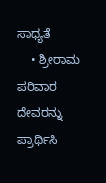ಸಾಧ್ಯತೆ
    • ಶ್ರೀರಾಮ ಪರಿವಾರ ದೇವರನ್ನು ಪ್ರಾರ್ಥಿಸಿ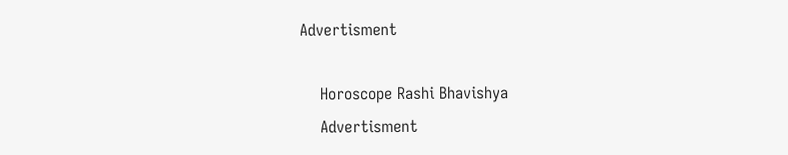Advertisment

    Horoscope Rashi Bhavishya
    Advertisment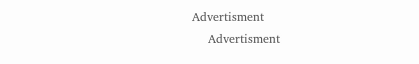Advertisment
    Advertisment